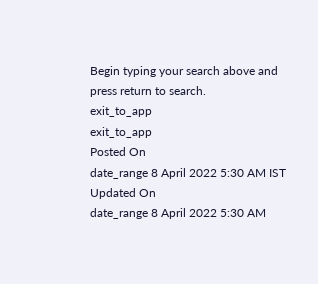Begin typing your search above and press return to search.
exit_to_app
exit_to_app
Posted On
date_range 8 April 2022 5:30 AM IST Updated On
date_range 8 April 2022 5:30 AM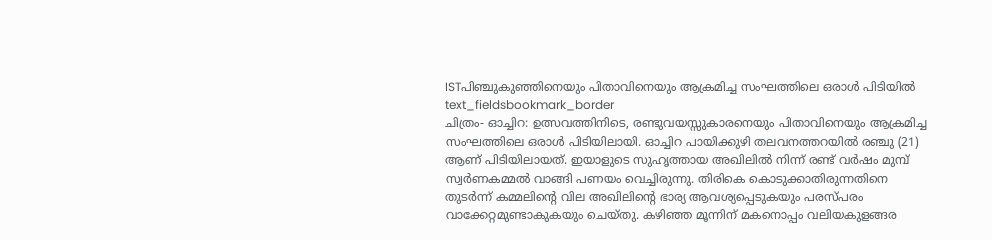ISTപിഞ്ചുകുഞ്ഞിനെയും പിതാവിനെയും ആക്രമിച്ച സംഘത്തിലെ ഒരാൾ പിടിയിൽ
text_fieldsbookmark_border
ചിത്രം- ഓച്ചിറ: ഉത്സവത്തിനിടെ, രണ്ടുവയസ്സുകാരനെയും പിതാവിനെയും ആക്രമിച്ച സംഘത്തിലെ ഒരാൾ പിടിയിലായി. ഓച്ചിറ പായിക്കുഴി തലവനത്തറയിൽ രഞ്ചു (21) ആണ് പിടിയിലായത്. ഇയാളുടെ സുഹൃത്തായ അഖിലിൽ നിന്ന് രണ്ട് വർഷം മുമ്പ് സ്വർണകമ്മൽ വാങ്ങി പണയം വെച്ചിരുന്നു. തിരികെ കൊടുക്കാതിരുന്നതിനെ തുടർന്ന് കമ്മലിന്റെ വില അഖിലിന്റെ ഭാര്യ ആവശ്യപ്പെടുകയും പരസ്പരം വാക്കേറ്റമുണ്ടാകുകയും ചെയ്തു. കഴിഞ്ഞ മൂന്നിന് മകനൊപ്പം വലിയകുളങ്ങര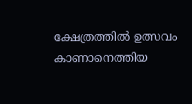ക്ഷേത്രത്തിൽ ഉത്സവം കാണാനെത്തിയ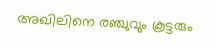അഖിലിനെ രഞ്ചുവും കൂട്ടരും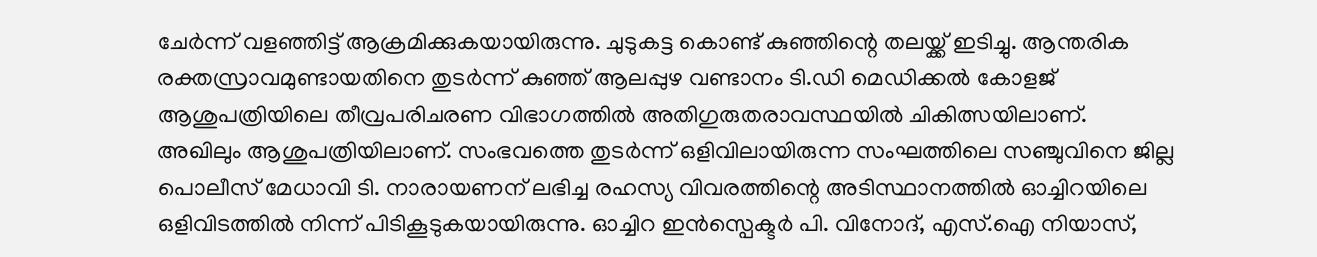ചേർന്ന് വളഞ്ഞിട്ട് ആക്രമിക്കുകയായിരുന്നു. ചുടുകട്ട കൊണ്ട് കുഞ്ഞിന്റെ തലയ്ക്ക് ഇടിച്ചു. ആന്തരിക രക്തസ്രാവമുണ്ടായതിനെ തുടർന്ന് കുഞ്ഞ് ആലപ്പുഴ വണ്ടാനം ടി.ഡി മെഡിക്കൽ കോളജ് ആശുപത്രിയിലെ തീവ്രപരിചരണ വിഭാഗത്തിൽ അതിഗുരുതരാവസ്ഥയിൽ ചികിത്സയിലാണ്. അഖിലും ആശുപത്രിയിലാണ്. സംഭവത്തെ തുടർന്ന് ഒളിവിലായിരുന്ന സംഘത്തിലെ സഞ്ചുവിനെ ജില്ല പൊലീസ് മേധാവി ടി. നാരായണന് ലഭിച്ച രഹസ്യ വിവരത്തിന്റെ അടിസ്ഥാനത്തിൽ ഓച്ചിറയിലെ ഒളിവിടത്തിൽ നിന്ന് പിടികൂടുകയായിരുന്നു. ഓച്ചിറ ഇൻസ്പെക്ടർ പി. വിനോദ്, എസ്.ഐ നിയാസ്,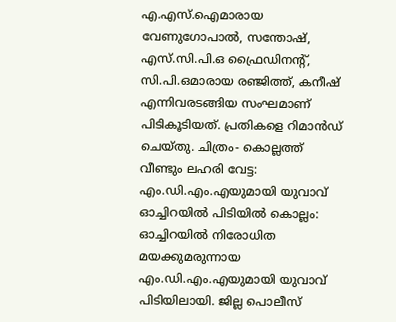എ.എസ്.ഐമാരായ വേണുഗോപാൽ, സന്തോഷ്, എസ്.സി.പി.ഒ ഫ്രൈഡിനന്റ്, സി.പി.ഒമാരായ രഞ്ജിത്ത്, കനീഷ് എന്നിവരടങ്ങിയ സംഘമാണ് പിടികൂടിയത്. പ്രതികളെ റിമാൻഡ് ചെയ്തു. ചിത്രം- കൊല്ലത്ത് വീണ്ടും ലഹരി വേട്ട: എം.ഡി.എം.എയുമായി യുവാവ് ഓച്ചിറയിൽ പിടിയിൽ കൊല്ലം: ഓച്ചിറയിൽ നിരോധിത മയക്കുമരുന്നായ എം.ഡി.എം.എയുമായി യുവാവ് പിടിയിലായി. ജില്ല പൊലീസ്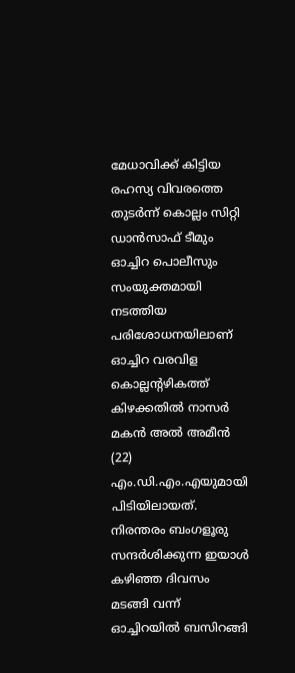മേധാവിക്ക് കിട്ടിയ രഹസ്യ വിവരത്തെ തുടർന്ന് കൊല്ലം സിറ്റി ഡാൻസാഫ് ടീമും ഓച്ചിറ പൊലീസും സംയുക്തമായി നടത്തിയ പരിശോധനയിലാണ് ഓച്ചിറ വരവിള കൊല്ലന്റഴികത്ത് കിഴക്കതിൽ നാസർ മകൻ അൽ അമീൻ (22) എം.ഡി.എം.എയുമായി പിടിയിലായത്. നിരന്തരം ബംഗളൂരു സന്ദർശിക്കുന്ന ഇയാൾ കഴിഞ്ഞ ദിവസം മടങ്ങി വന്ന് ഓച്ചിറയിൽ ബസിറങ്ങി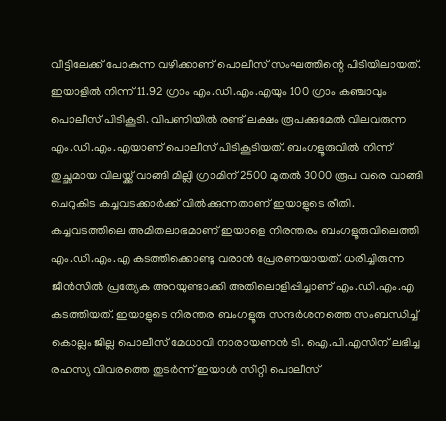വീട്ടിലേക്ക് പോകുന്ന വഴിക്കാണ് പൊലീസ് സംഘത്തിന്റെ പിടിയിലായത്. ഇയാളിൽ നിന്ന് 11.92 ഗ്രാം എം.ഡി.എം.എയും 100 ഗ്രാം കഞ്ചാവും പൊലീസ് പിടികൂടി. വിപണിയിൽ രണ്ട് ലക്ഷം രൂപക്കുമേൽ വിലവരുന്ന എം.ഡി.എം.എയാണ് പൊലീസ് പിടികൂടിയത്. ബംഗളൂരുവിൽ നിന്ന് തുച്ഛമായ വിലയ്ക്ക് വാങ്ങി മില്ലി ഗ്രാമിന് 2500 മുതൽ 3000 രൂപ വരെ വാങ്ങി ചെറുകിട കച്ചവടക്കാർക്ക് വിൽക്കുന്നതാണ് ഇയാളുടെ രീതി. കച്ചവടത്തിലെ അമിതലാഭമാണ് ഇയാളെ നിരന്തരം ബംഗളൂരുവിലെത്തി എം.ഡി.എം.എ കടത്തിക്കൊണ്ടു വരാൻ പ്രേരണയായത്. ധരിച്ചിരുന്ന ജീൻസിൽ പ്രത്യേക അറയുണ്ടാക്കി അതിലൊളിപ്പിച്ചാണ് എം.ഡി.എം.എ കടത്തിയത്. ഇയാളുടെ നിരന്തര ബംഗളൂരു സന്ദർശനത്തെ സംബന്ധിച്ച് കൊല്ലം ജില്ല പൊലീസ് മേധാവി നാരായണൻ ടി. ഐ.പി.എസിന് ലഭിച്ച രഹസ്യ വിവരത്തെ തുടർന്ന് ഇയാൾ സിറ്റി പൊലീസ്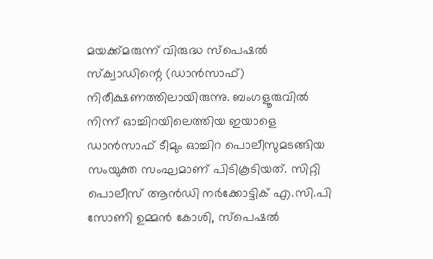മയക്ക്മരുന്ന് വിരുദ്ധ സ്പെഷൽ സ്ക്വാഡിന്റെ (ഡാൻസാഫ്) നിരീക്ഷണത്തിലായിരുന്നു. ബംഗളൂരുവിൽ നിന്ന് ഓച്ചിറയിലെത്തിയ ഇയാളെ ഡാൻസാഫ് ടീമും ഓച്ചിറ പൊലീസുമടങ്ങിയ സംയുക്ത സംഘമാണ് പിടികൂടിയത്. സിറ്റി പൊലീസ് ആൻഡി നർക്കോട്ടിക് എ.സി.പി സോണി ഉമ്മൻ കോശി, സ്പെഷൽ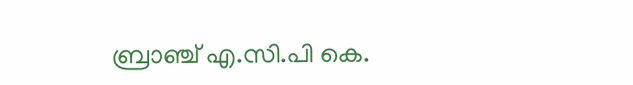ബ്രാഞ്ച് എ.സി.പി കെ.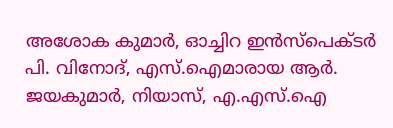അശോക കുമാർ, ഓച്ചിറ ഇൻസ്പെക്ടർ പി. വിനോദ്, എസ്.ഐമാരായ ആർ. ജയകുമാർ, നിയാസ്, എ.എസ്.ഐ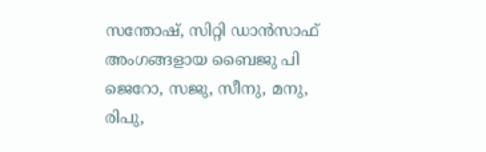സന്തോഷ്, സിറ്റി ഡാൻസാഫ് അംഗങ്ങളായ ബൈജു പി ജെറോ, സജു, സീനു, മനു, രിപു,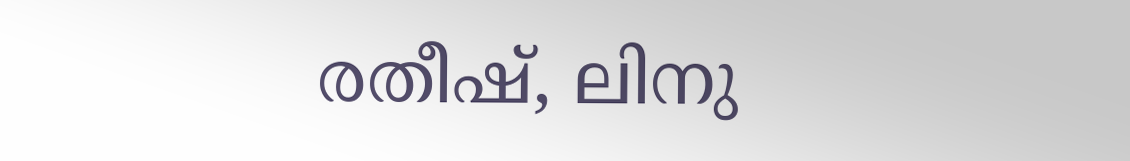രതീഷ്, ലിനു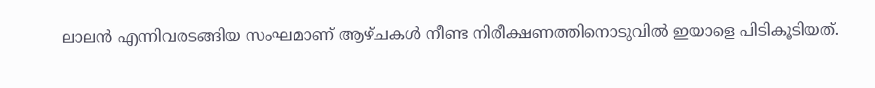ലാലൻ എന്നിവരടങ്ങിയ സംഘമാണ് ആഴ്ചകൾ നീണ്ട നിരീക്ഷണത്തിനൊടുവിൽ ഇയാളെ പിടികൂടിയത്.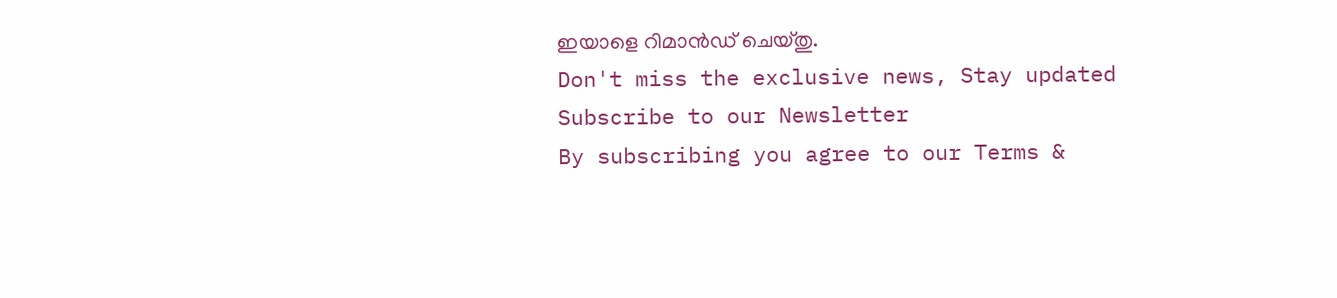ഇയാളെ റിമാൻഡ് ചെയ്തു.
Don't miss the exclusive news, Stay updated
Subscribe to our Newsletter
By subscribing you agree to our Terms &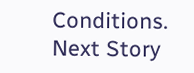Conditions.
Next Story